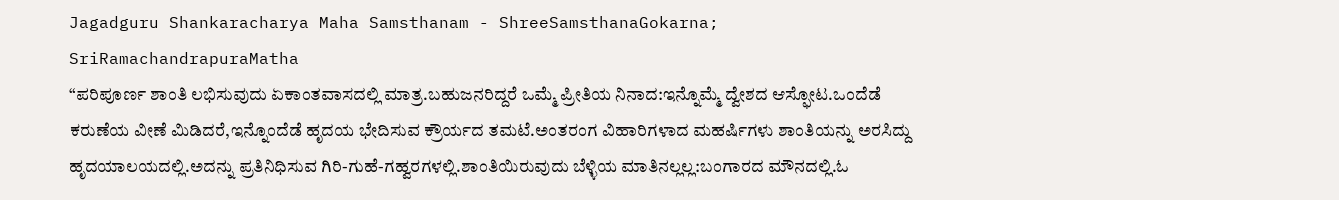Jagadguru Shankaracharya Maha Samsthanam - ShreeSamsthanaGokarna; SriRamachandrapuraMatha
“ಪರಿಪೂರ್ಣ ಶಾಂತಿ ಲಭಿಸುವುದು ಏಕಾಂತವಾಸದಲ್ಲಿ ಮಾತ್ರ.ಬಹುಜನರಿದ್ದರೆ ಒಮ್ಮೆ ಪ್ರೀತಿಯ ನಿನಾದ:ಇನ್ನೊಮ್ಮೆ ದ್ವೇಶದ ಆಸ್ಫೋಟ.ಒಂದೆಡೆ ಕರುಣೆಯ ವೀಣೆ ಮಿಡಿದರೆ,ಇನ್ನೊಂದೆಡೆ ಹೃದಯ ಭೇದಿಸುವ ಕ್ರೌರ್ಯದ ತಮಟೆ.ಅಂತರಂಗ ವಿಹಾರಿಗಳಾದ ಮಹರ್ಷಿಗಳು ಶಾಂತಿಯನ್ನು ಅರಸಿದ್ದು ಹೃದಯಾಲಯದಲ್ಲಿ.ಅದನ್ನು ಪ್ರತಿನಿಧಿಸುವ ಗಿರಿ-ಗುಹೆ-ಗಹ್ವರಗಳಲ್ಲಿ.ಶಾಂತಿಯಿರುವುದು ಬೆಳ್ಳಿಯ ಮಾತಿನಲ್ಲಲ್ಲ:ಬಂಗಾರದ ಮೌನದಲ್ಲಿ.ಓ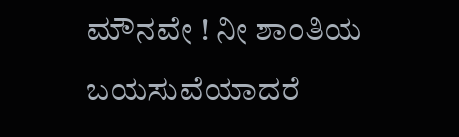ಮೌನವೇ ! ನೀ ಶಾಂತಿಯ ಬಯಸುವೆಯಾದರೆ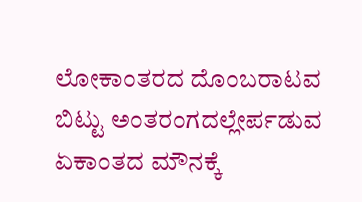ಲೋಕಾಂತರದ ದೊಂಬರಾಟವ ಬಿಟ್ಟು ಅಂತರಂಗದಲ್ಲೇರ್ಪಡುವ ಏಕಾಂತದ ಮೌನಕ್ಕೆ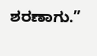ಶರಣಾಗು.”